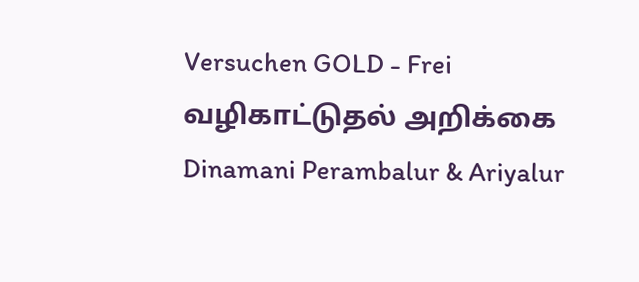Versuchen GOLD - Frei
வழிகாட்டுதல் அறிக்கை
Dinamani Perambalur & Ariyalur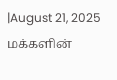|August 21, 2025
மக்களின்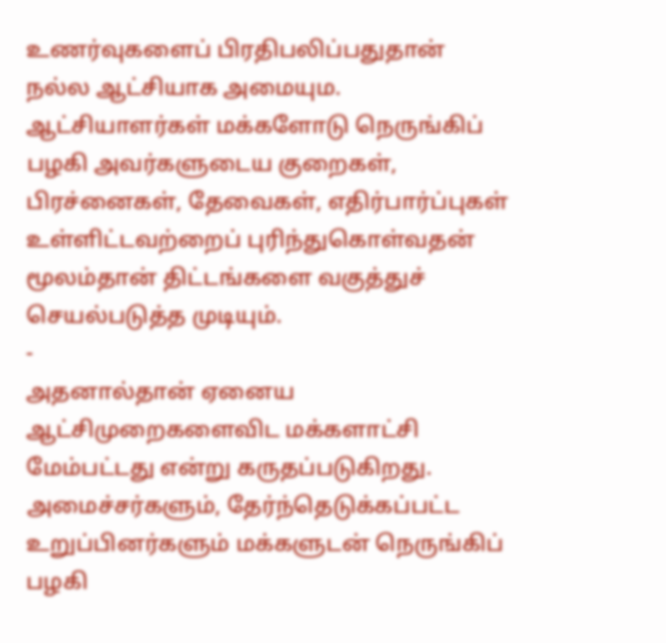உணர்வுகளைப் பிரதிபலிப்பதுதான் நல்ல ஆட்சியாக அமையும. ஆட்சியாளர்கள் மக்களோடு நெருங்கிப் பழகி அவர்களுடைய குறைகள், பிரச்னைகள், தேவைகள், எதிர்பார்ப்புகள் உள்ளிட்டவற்றைப் புரிந்துகொள்வதன் மூலம்தான் திட்டங்களை வகுத்துச் செயல்படுத்த முடியும்.
-
அதனால்தான் ஏனைய ஆட்சிமுறைகளைவிட மக்களாட்சி மேம்பட்டது என்று கருதப்படுகிறது.
அமைச்சர்களும், தேர்ந்தெடுக்கப்பட்ட உறுப்பினர்களும் மக்களுடன் நெருங்கிப் பழகி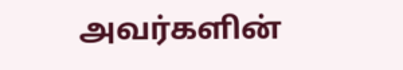அவர்களின்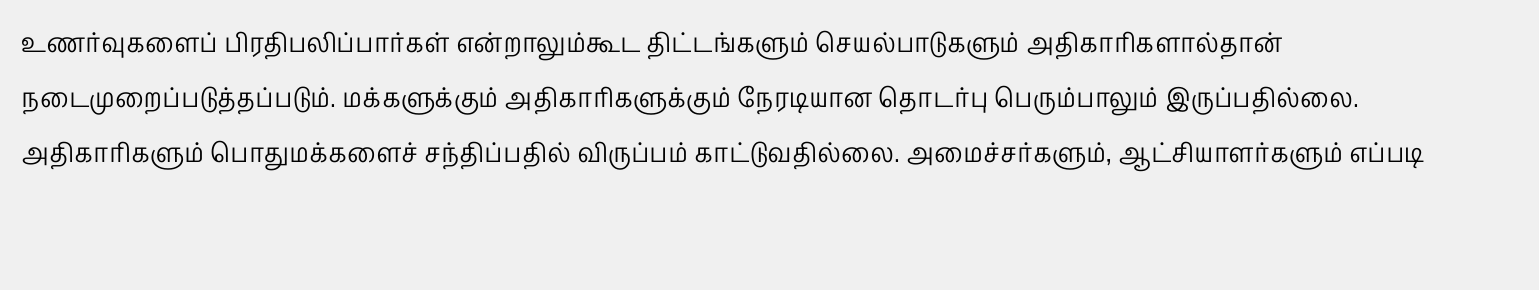உணர்வுகளைப் பிரதிபலிப்பார்கள் என்றாலும்கூட திட்டங்களும் செயல்பாடுகளும் அதிகாரிகளால்தான் நடைமுறைப்படுத்தப்படும். மக்களுக்கும் அதிகாரிகளுக்கும் நேரடியான தொடர்பு பெரும்பாலும் இருப்பதில்லை. அதிகாரிகளும் பொதுமக்களைச் சந்திப்பதில் விருப்பம் காட்டுவதில்லை. அமைச்சர்களும், ஆட்சியாளர்களும் எப்படி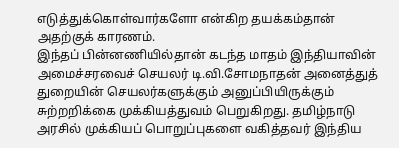எடுத்துக்கொள்வார்களோ என்கிற தயக்கம்தான் அதற்குக் காரணம்.
இந்தப் பின்னணியில்தான் கடந்த மாதம் இந்தியாவின் அமைச்சரவைச் செயலர் டி.வி.சோமநாதன் அனைத்துத் துறையின் செயலர்களுக்கும் அனுப்பியிருக்கும் சுற்றறிக்கை முக்கியத்துவம் பெறுகிறது. தமிழ்நாடு அரசில் முக்கியப் பொறுப்புகளை வகித்தவர் இந்திய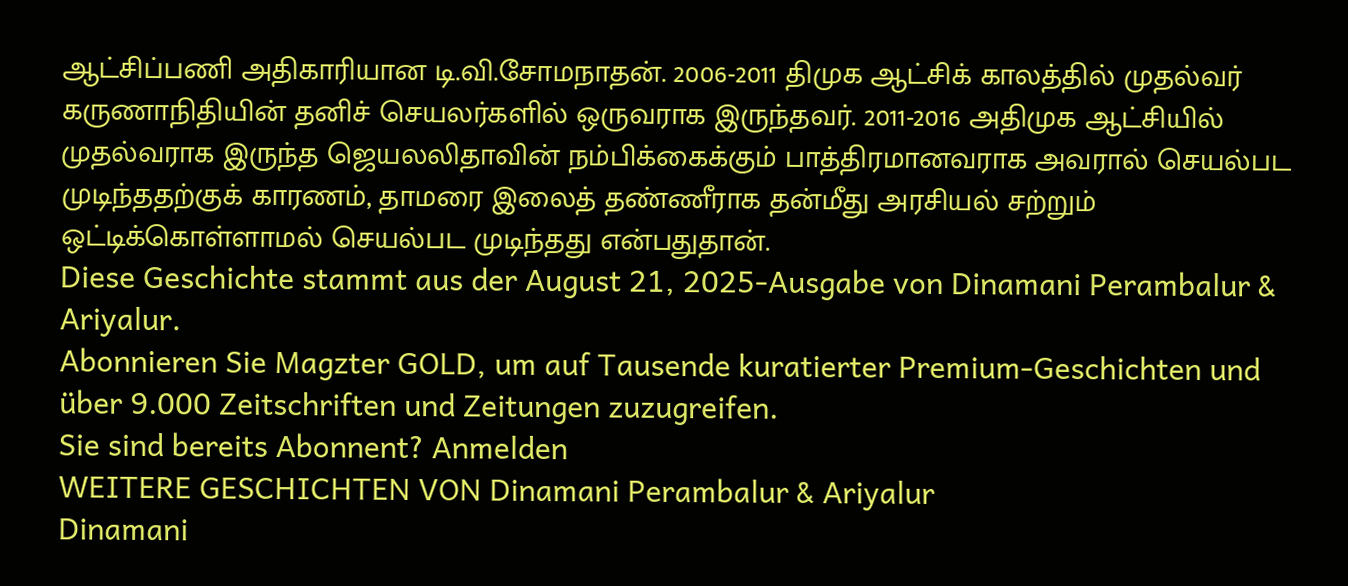ஆட்சிப்பணி அதிகாரியான டி.வி.சோமநாதன். 2006-2011 திமுக ஆட்சிக் காலத்தில் முதல்வர் கருணாநிதியின் தனிச் செயலர்களில் ஒருவராக இருந்தவர். 2011-2016 அதிமுக ஆட்சியில் முதல்வராக இருந்த ஜெயலலிதாவின் நம்பிக்கைக்கும் பாத்திரமானவராக அவரால் செயல்பட முடிந்ததற்குக் காரணம், தாமரை இலைத் தண்ணீராக தன்மீது அரசியல் சற்றும் ஒட்டிக்கொள்ளாமல் செயல்பட முடிந்தது என்பதுதான்.
Diese Geschichte stammt aus der August 21, 2025-Ausgabe von Dinamani Perambalur & Ariyalur.
Abonnieren Sie Magzter GOLD, um auf Tausende kuratierter Premium-Geschichten und über 9.000 Zeitschriften und Zeitungen zuzugreifen.
Sie sind bereits Abonnent? Anmelden
WEITERE GESCHICHTEN VON Dinamani Perambalur & Ariyalur
Dinamani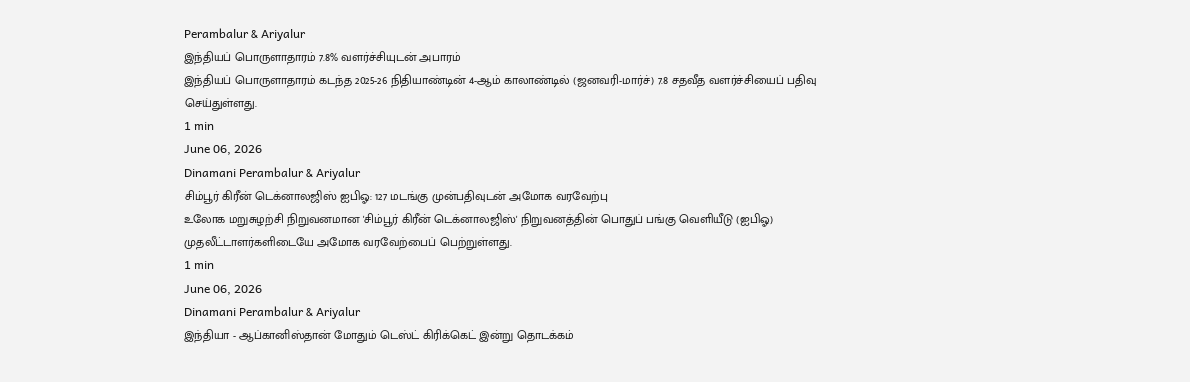Perambalur & Ariyalur
இந்தியப் பொருளாதாரம் 7.8% வளர்ச்சியுடன் அபாரம்
இந்தியப் பொருளாதாரம் கடந்த 2025-26 நிதியாண்டின் 4-ஆம் காலாண்டில் (ஜனவரி-மார்ச்) 7.8 சதவீத வளர்ச்சியைப் பதிவு செய்துள்ளது.
1 min
June 06, 2026
Dinamani Perambalur & Ariyalur
சிம்பூர் கிரீன் டெக்னாலஜிஸ் ஐபிஓ: 127 மடங்கு முன்பதிவுடன் அமோக வரவேற்பு
உலோக மறுசுழற்சி நிறுவனமான 'சிம்பூர் கிரீன் டெக்னாலஜிஸ்' நிறுவனத்தின் பொதுப் பங்கு வெளியீடு (ஐபிஓ) முதலீட்டாளர்களிடையே அமோக வரவேற்பைப் பெற்றுள்ளது.
1 min
June 06, 2026
Dinamani Perambalur & Ariyalur
இந்தியா - ஆப்கானிஸ்தான் மோதும் டெஸ்ட் கிரிக்கெட் இன்று தொடக்கம்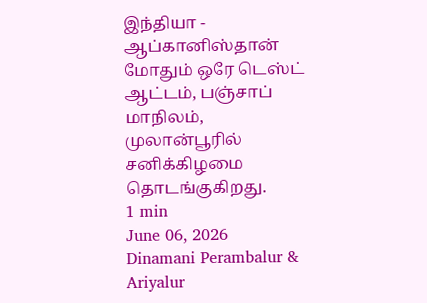இந்தியா - ஆப்கானிஸ்தான் மோதும் ஒரே டெஸ்ட் ஆட்டம், பஞ்சாப் மாநிலம், முலான்பூரில் சனிக்கிழமை தொடங்குகிறது.
1 min
June 06, 2026
Dinamani Perambalur & Ariyalur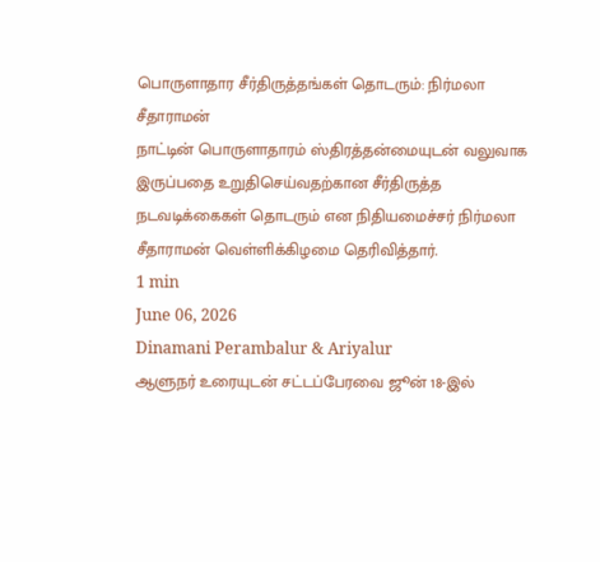பொருளாதார சீர்திருத்தங்கள் தொடரும்: நிர்மலா சீதாராமன்
நாட்டின் பொருளாதாரம் ஸ்திரத்தன்மையுடன் வலுவாக இருப்பதை உறுதிசெய்வதற்கான சீர்திருத்த நடவடிக்கைகள் தொடரும் என நிதியமைச்சர் நிர்மலா சீதாராமன் வெள்ளிக்கிழமை தெரிவித்தார்.
1 min
June 06, 2026
Dinamani Perambalur & Ariyalur
ஆளுநர் உரையுடன் சட்டப்பேரவை ஜூன் 18-இல்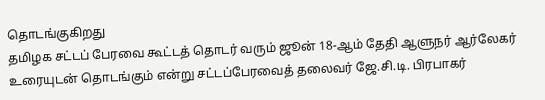தொடங்குகிறது
தமிழக சட்டப் பேரவை கூட்டத் தொடர் வரும் ஜூன் 18-ஆம் தேதி ஆளுநர் ஆர்லேகர் உரையுடன் தொடங்கும் என்று சட்டப்பேரவைத் தலைவர் ஜே.சி.டி. பிரபாகர்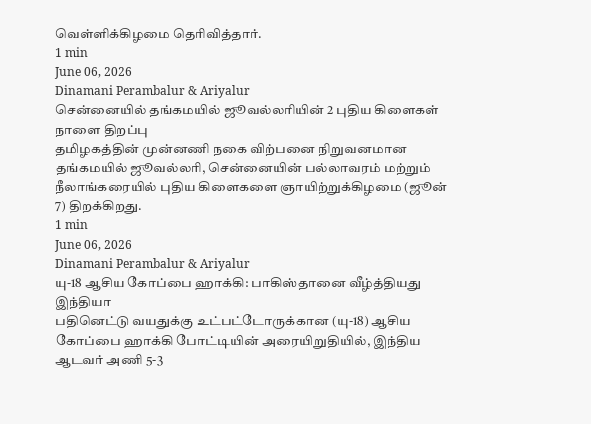வெள்ளிக்கிழமை தெரிவித்தார்.
1 min
June 06, 2026
Dinamani Perambalur & Ariyalur
சென்னையில் தங்கமயில் ஜூவல்லரியின் 2 புதிய கிளைகள் நாளை திறப்பு
தமிழகத்தின் முன்னணி நகை விற்பனை நிறுவனமான தங்கமயில் ஜூவல்லரி, சென்னையின் பல்லாவரம் மற்றும் நீலாங்கரையில் புதிய கிளைகளை ஞாயிற்றுக்கிழமை (ஜூன் 7) திறக்கிறது.
1 min
June 06, 2026
Dinamani Perambalur & Ariyalur
யு-18 ஆசிய கோப்பை ஹாக்கி: பாகிஸ்தானை வீழ்த்தியது இந்தியா
பதினெட்டு வயதுக்கு உட்பட்டோருக்கான (யு-18) ஆசிய கோப்பை ஹாக்கி போட்டியின் அரையிறுதியில், இந்திய ஆடவர் அணி 5-3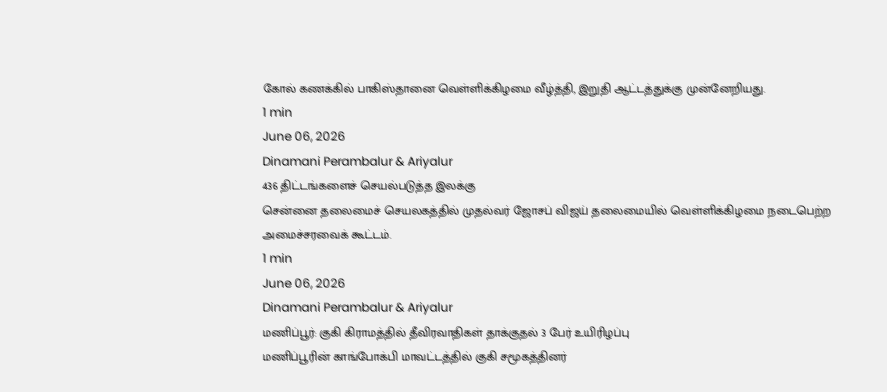கோல் கணக்கில் பாகிஸ்தானை வெள்ளிக்கிழமை வீழ்த்தி, இறுதி ஆட்டத்துக்கு முன்னேறியது.
1 min
June 06, 2026
Dinamani Perambalur & Ariyalur
436 திட்டங்களைச் செயல்படுத்த இலக்கு
சென்னை தலைமைச் செயலகத்தில் முதல்வர் ஜோசப் விஜய் தலைமையில் வெள்ளிக்கிழமை நடைபெற்ற அமைச்சரவைக் கூட்டம்.
1 min
June 06, 2026
Dinamani Perambalur & Ariyalur
மணிப்பூர்: குகி கிராமத்தில் தீவிரவாதிகள் தாக்குதல் 3 பேர் உயிரிழப்பு
மணிப்பூரின் காங்போக்பி மாவட்டத்தில் குகி சமூகத்தினர்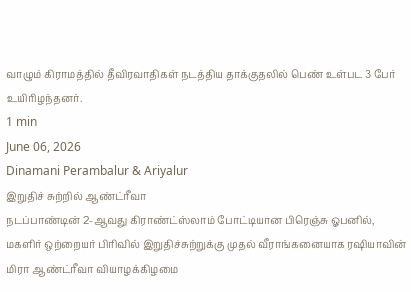வாழும் கிராமத்தில் தீவிரவாதிகள் நடத்திய தாக்குதலில் பெண் உள்பட 3 பேர் உயிரிழந்தனர்.
1 min
June 06, 2026
Dinamani Perambalur & Ariyalur
இறுதிச் சுற்றில் ஆண்ட்ரீவா
நடப்பாண்டின் 2-ஆவது கிராண்ட்ஸ்லாம் போட்டியான பிரெஞ்சு ஓபனில், மகளிர் ஒற்றையர் பிரிவில் இறுதிச்சுற்றுக்கு முதல் வீராங்கனையாக ரஷியாவின் மிரா ஆண்ட்ரீவா வியாழக்கிழமை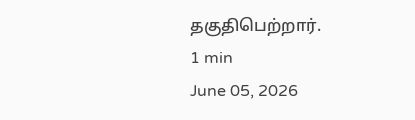தகுதிபெற்றார்.
1 min
June 05, 2026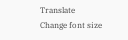Translate
Change font size